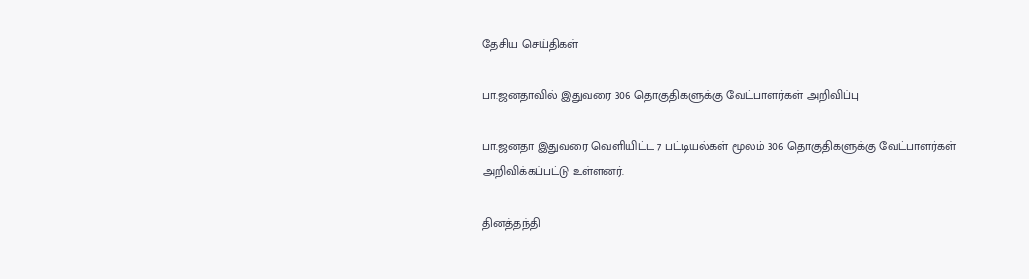தேசிய செய்திகள்

பா.ஜனதாவில் இதுவரை 306 தொகுதிகளுக்கு வேட்பாளர்கள் அறிவிப்பு

பா.ஜனதா இதுவரை வெளியிட்ட 7 பட்டியல்கள் மூலம் 306 தொகுதிகளுக்கு வேட்பாளர்கள் அறிவிக்கப்பட்டு உள்ளனர்.

தினத்தந்தி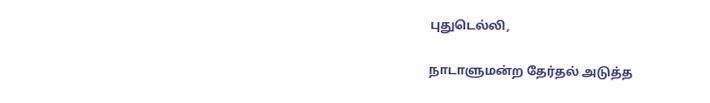புதுடெல்லி,

நாடாளுமன்ற தேர்தல் அடுத்த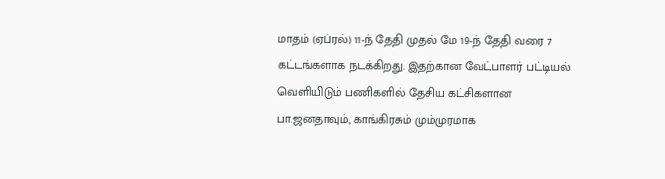மாதம் (ஏப்ரல்) 11-ந் தேதி முதல் மே 19-ந் தேதி வரை 7 கட்டங்களாக நடக்கிறது. இதற்கான வேட்பாளர் பட்டியல் வெளியிடும் பணிகளில் தேசிய கட்சிகளான பா.ஜனதாவும், காங்கிரசும் மும்முரமாக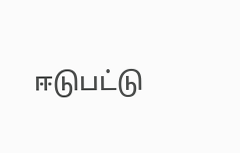ஈடுபட்டு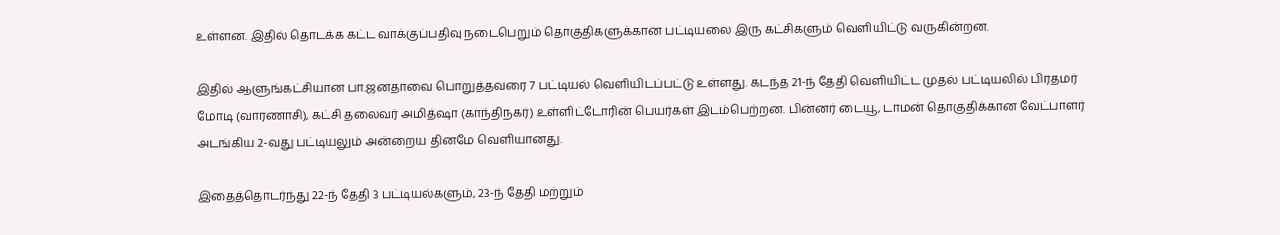உள்ளன. இதில் தொடக்க கட்ட வாக்குப்பதிவு நடைபெறும் தொகுதிகளுக்கான பட்டியலை இரு கட்சிகளும் வெளியிட்டு வருகின்றன.

இதில் ஆளுங்கட்சியான பா.ஜனதாவை பொறுத்தவரை 7 பட்டியல் வெளியிடப்பட்டு உள்ளது. கடந்த 21-ந் தேதி வெளியிட்ட முதல் பட்டியலில் பிரதமர் மோடி (வாரணாசி), கட்சி தலைவர் அமித்ஷா (காந்திநகர்) உள்ளிட்டோரின் பெயர்கள் இடம்பெற்றன. பின்னர் டையூ, டாமன் தொகுதிக்கான வேட்பாளர் அடங்கிய 2-வது பட்டியலும் அன்றைய தினமே வெளியானது.

இதைத்தொடர்ந்து 22-ந் தேதி 3 பட்டியல்களும், 23-ந் தேதி மற்றும்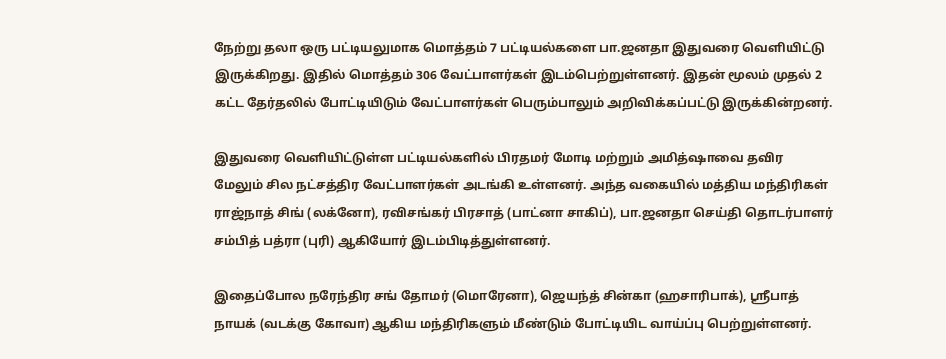நேற்று தலா ஒரு பட்டியலுமாக மொத்தம் 7 பட்டியல்களை பா.ஜனதா இதுவரை வெளியிட்டு இருக்கிறது. இதில் மொத்தம் 306 வேட்பாளர்கள் இடம்பெற்றுள்ளனர். இதன் மூலம் முதல் 2 கட்ட தேர்தலில் போட்டியிடும் வேட்பாளர்கள் பெரும்பாலும் அறிவிக்கப்பட்டு இருக்கின்றனர்.

இதுவரை வெளியிட்டுள்ள பட்டியல்களில் பிரதமர் மோடி மற்றும் அமித்ஷாவை தவிர மேலும் சில நட்சத்திர வேட்பாளர்கள் அடங்கி உள்ளனர். அந்த வகையில் மத்திய மந்திரிகள் ராஜ்நாத் சிங் (லக்னோ), ரவிசங்கர் பிரசாத் (பாட்னா சாகிப்), பா.ஜனதா செய்தி தொடர்பாளர் சம்பித் பத்ரா (புரி) ஆகியோர் இடம்பிடித்துள்ளனர்.

இதைப்போல நரேந்திர சங் தோமர் (மொரேனா), ஜெயந்த் சின்கா (ஹசாரிபாக்), ஸ்ரீபாத் நாயக் (வடக்கு கோவா) ஆகிய மந்திரிகளும் மீண்டும் போட்டியிட வாய்ப்பு பெற்றுள்ளனர்.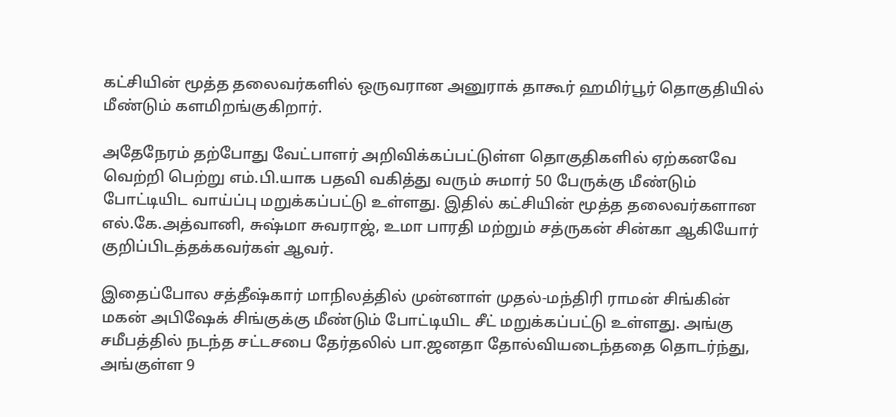கட்சியின் மூத்த தலைவர்களில் ஒருவரான அனுராக் தாகூர் ஹமிர்பூர் தொகுதியில் மீண்டும் களமிறங்குகிறார்.

அதேநேரம் தற்போது வேட்பாளர் அறிவிக்கப்பட்டுள்ள தொகுதிகளில் ஏற்கனவே வெற்றி பெற்று எம்.பி.யாக பதவி வகித்து வரும் சுமார் 50 பேருக்கு மீண்டும் போட்டியிட வாய்ப்பு மறுக்கப்பட்டு உள்ளது. இதில் கட்சியின் மூத்த தலைவர்களான எல்.கே.அத்வானி, சுஷ்மா சுவராஜ், உமா பாரதி மற்றும் சத்ருகன் சின்கா ஆகியோர் குறிப்பிடத்தக்கவர்கள் ஆவர்.

இதைப்போல சத்தீஷ்கார் மாநிலத்தில் முன்னாள் முதல்-மந்திரி ராமன் சிங்கின் மகன் அபிஷேக் சிங்குக்கு மீண்டும் போட்டியிட சீட் மறுக்கப்பட்டு உள்ளது. அங்கு சமீபத்தில் நடந்த சட்டசபை தேர்தலில் பா.ஜனதா தோல்வியடைந்ததை தொடர்ந்து, அங்குள்ள 9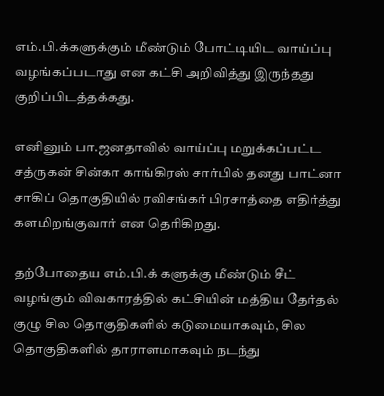எம்.பி.க்களுக்கும் மீண்டும் போட்டியிட வாய்ப்பு வழங்கப்படாது என கட்சி அறிவித்து இருந்தது குறிப்பிடத்தக்கது.

எனினும் பா.ஜனதாவில் வாய்ப்பு மறுக்கப்பட்ட சத்ருகன் சின்கா காங்கிரஸ் சார்பில் தனது பாட்னா சாகிப் தொகுதியில் ரவிசங்கர் பிரசாத்தை எதிர்த்து களமிறங்குவார் என தெரிகிறது.

தற்போதைய எம்.பி.க் களுக்கு மீண்டும் சீட் வழங்கும் விவகாரத்தில் கட்சியின் மத்திய தேர்தல் குழு சில தொகுதிகளில் கடுமையாகவும், சில தொகுதிகளில் தாராளமாகவும் நடந்து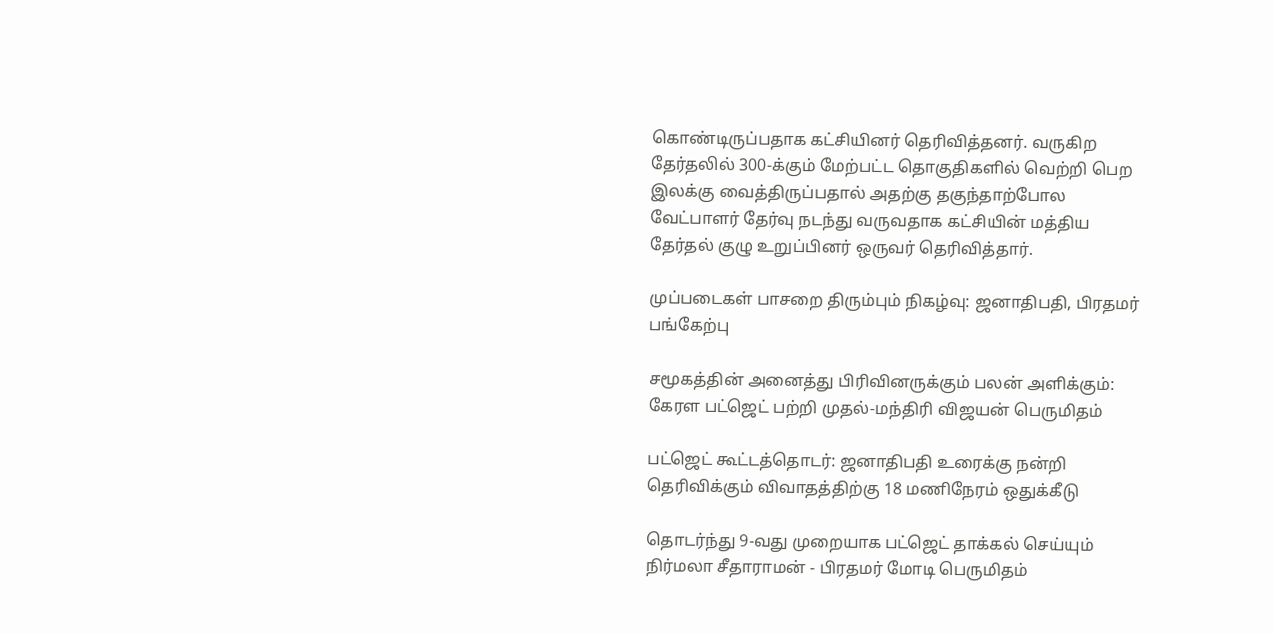கொண்டிருப்பதாக கட்சியினர் தெரிவித்தனர். வருகிற தேர்தலில் 300-க்கும் மேற்பட்ட தொகுதிகளில் வெற்றி பெற இலக்கு வைத்திருப்பதால் அதற்கு தகுந்தாற்போல வேட்பாளர் தேர்வு நடந்து வருவதாக கட்சியின் மத்திய தேர்தல் குழு உறுப்பினர் ஒருவர் தெரிவித்தார்.

முப்படைகள் பாசறை திரும்பும் நிகழ்வு: ஜனாதிபதி, பிரதமர் பங்கேற்பு

சமூகத்தின் அனைத்து பிரிவினருக்கும் பலன் அளிக்கும்: கேரள பட்ஜெட் பற்றி முதல்-மந்திரி விஜயன் பெருமிதம்

பட்ஜெட் கூட்டத்தொடர்: ஜனாதிபதி உரைக்கு நன்றி தெரிவிக்கும் விவாதத்திற்கு 18 மணிநேரம் ஒதுக்கீடு

தொடர்ந்து 9-வது முறையாக பட்ஜெட் தாக்கல் செய்யும் நிர்மலா சீதாராமன் - பிரதமர் மோடி பெருமிதம்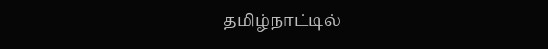தமிழ்நாட்டில்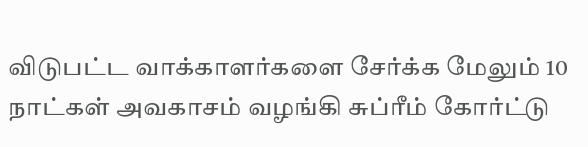விடுபட்ட வாக்காளர்களை சேர்க்க மேலும் 10 நாட்கள் அவகாசம் வழங்கி சுப்ரீம் கோர்ட்டு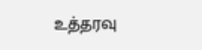உத்தரவு